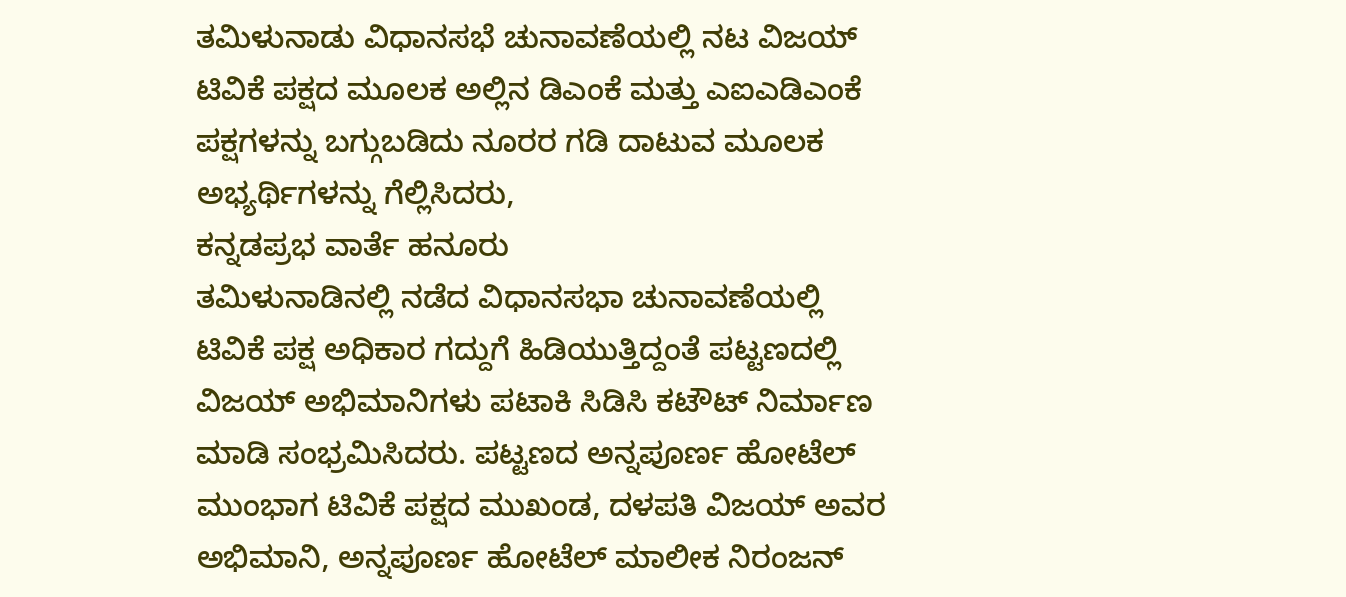ತಮಿಳುನಾಡು ವಿಧಾನಸಭೆ ಚುನಾವಣೆಯಲ್ಲಿ ನಟ ವಿಜಯ್ ಟಿವಿಕೆ ಪಕ್ಷದ ಮೂಲಕ ಅಲ್ಲಿನ ಡಿಎಂಕೆ ಮತ್ತು ಎಐಎಡಿಎಂಕೆ ಪಕ್ಷಗಳನ್ನು ಬಗ್ಗುಬಡಿದು ನೂರರ ಗಡಿ ದಾಟುವ ಮೂಲಕ ಅಭ್ಯರ್ಥಿಗಳನ್ನು ಗೆಲ್ಲಿಸಿದರು,
ಕನ್ನಡಪ್ರಭ ವಾರ್ತೆ ಹನೂರು
ತಮಿಳುನಾಡಿನಲ್ಲಿ ನಡೆದ ವಿಧಾನಸಭಾ ಚುನಾವಣೆಯಲ್ಲಿ ಟಿವಿಕೆ ಪಕ್ಷ ಅಧಿಕಾರ ಗದ್ದುಗೆ ಹಿಡಿಯುತ್ತಿದ್ದಂತೆ ಪಟ್ಟಣದಲ್ಲಿ ವಿಜಯ್ ಅಭಿಮಾನಿಗಳು ಪಟಾಕಿ ಸಿಡಿಸಿ ಕಟೌಟ್ ನಿರ್ಮಾಣ ಮಾಡಿ ಸಂಭ್ರಮಿಸಿದರು. ಪಟ್ಟಣದ ಅನ್ನಪೂರ್ಣ ಹೋಟೆಲ್ ಮುಂಭಾಗ ಟಿವಿಕೆ ಪಕ್ಷದ ಮುಖಂಡ, ದಳಪತಿ ವಿಜಯ್ ಅವರ ಅಭಿಮಾನಿ, ಅನ್ನಪೂರ್ಣ ಹೋಟೆಲ್ ಮಾಲೀಕ ನಿರಂಜನ್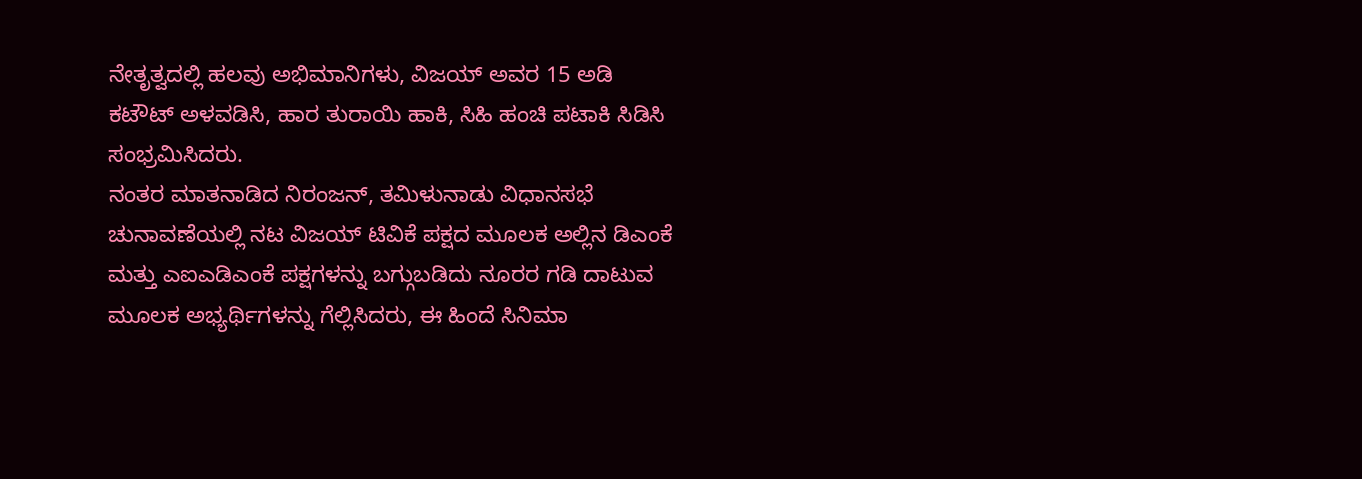ನೇತೃತ್ವದಲ್ಲಿ ಹಲವು ಅಭಿಮಾನಿಗಳು, ವಿಜಯ್ ಅವರ 15 ಅಡಿ ಕಟೌಟ್ ಅಳವಡಿಸಿ, ಹಾರ ತುರಾಯಿ ಹಾಕಿ, ಸಿಹಿ ಹಂಚಿ ಪಟಾಕಿ ಸಿಡಿಸಿ ಸಂಭ್ರಮಿಸಿದರು.
ನಂತರ ಮಾತನಾಡಿದ ನಿರಂಜನ್, ತಮಿಳುನಾಡು ವಿಧಾನಸಭೆ ಚುನಾವಣೆಯಲ್ಲಿ ನಟ ವಿಜಯ್ ಟಿವಿಕೆ ಪಕ್ಷದ ಮೂಲಕ ಅಲ್ಲಿನ ಡಿಎಂಕೆ ಮತ್ತು ಎಐಎಡಿಎಂಕೆ ಪಕ್ಷಗಳನ್ನು ಬಗ್ಗುಬಡಿದು ನೂರರ ಗಡಿ ದಾಟುವ ಮೂಲಕ ಅಭ್ಯರ್ಥಿಗಳನ್ನು ಗೆಲ್ಲಿಸಿದರು, ಈ ಹಿಂದೆ ಸಿನಿಮಾ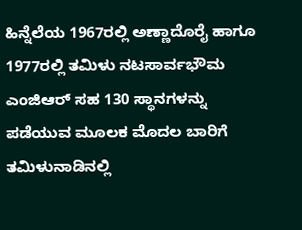ಹಿನ್ನೆಲೆಯ 1967ರಲ್ಲಿ ಅಣ್ಣಾದೊರೈ ಹಾಗೂ 1977ರಲ್ಲಿ ತಮಿಳು ನಟಸಾರ್ವಭೌಮ ಎಂಜಿಆರ್ ಸಹ 130 ಸ್ಥಾನಗಳನ್ನು ಪಡೆಯುವ ಮೂಲಕ ಮೊದಲ ಬಾರಿಗೆ ತಮಿಳುನಾಡಿನಲ್ಲಿ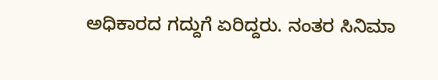ಅಧಿಕಾರದ ಗದ್ದುಗೆ ಏರಿದ್ದರು. ನಂತರ ಸಿನಿಮಾ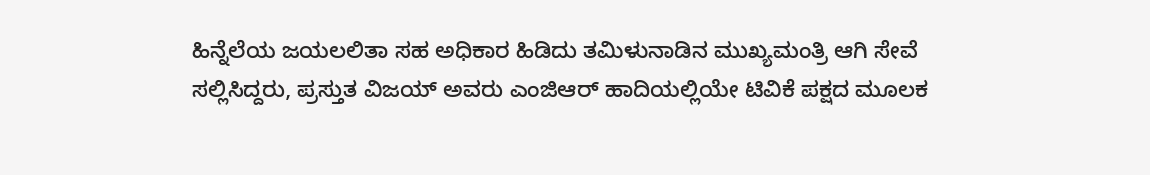ಹಿನ್ನೆಲೆಯ ಜಯಲಲಿತಾ ಸಹ ಅಧಿಕಾರ ಹಿಡಿದು ತಮಿಳುನಾಡಿನ ಮುಖ್ಯಮಂತ್ರಿ ಆಗಿ ಸೇವೆ ಸಲ್ಲಿಸಿದ್ದರು, ಪ್ರಸ್ತುತ ವಿಜಯ್ ಅವರು ಎಂಜಿಆರ್ ಹಾದಿಯಲ್ಲಿಯೇ ಟಿವಿಕೆ ಪಕ್ಷದ ಮೂಲಕ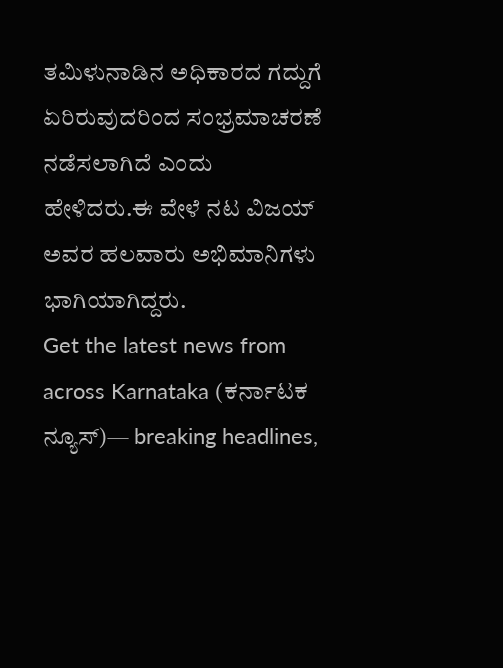ತಮಿಳುನಾಡಿನ ಅಧಿಕಾರದ ಗದ್ದುಗೆ ಏರಿರುವುದರಿಂದ ಸಂಭ್ರಮಾಚರಣೆ ನಡೆಸಲಾಗಿದೆ ಎಂದು ಹೇಳಿದರು.ಈ ವೇಳೆ ನಟ ವಿಜಯ್ ಅವರ ಹಲವಾರು ಅಭಿಮಾನಿಗಳು ಭಾಗಿಯಾಗಿದ್ದರು.
Get the latest news from across Karnataka (ಕರ್ನಾಟಕ ನ್ಯೂಸ್)— breaking headlines,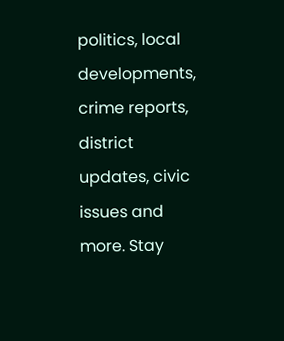politics, local developments, crime reports, district updates, civic issues and more. Stay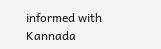informed with Kannada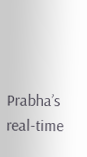Prabha’s real‑time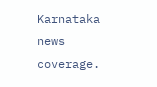Karnataka news coverage.